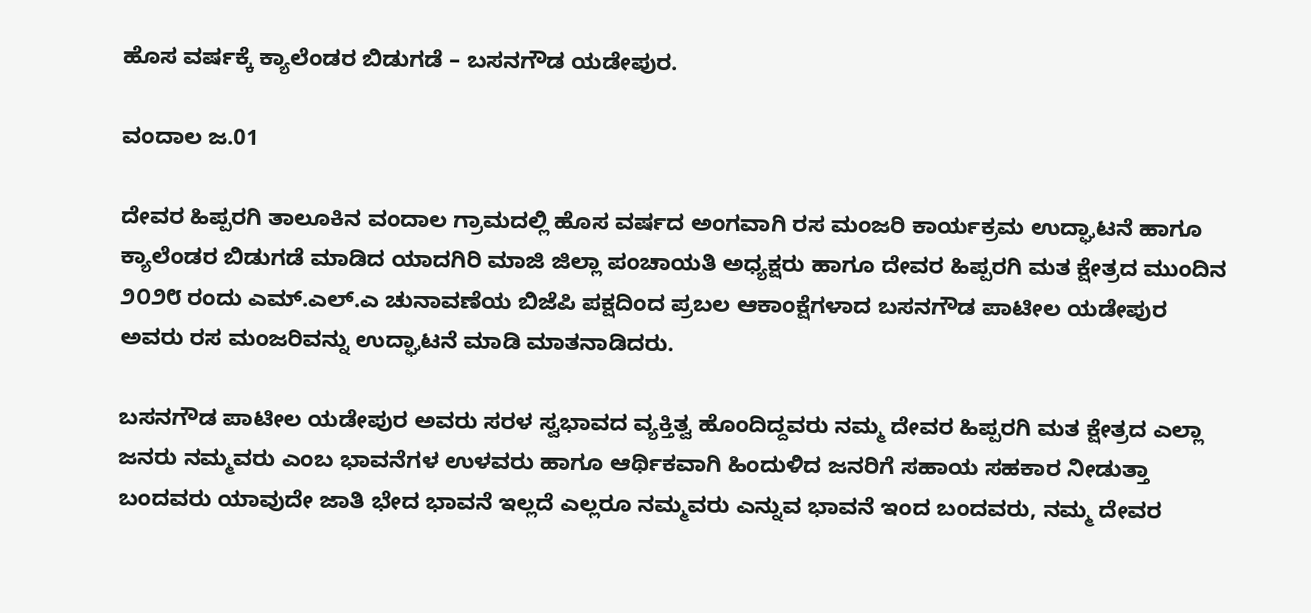ಹೊಸ ವರ್ಷಕ್ಕೆ ಕ್ಯಾಲೆಂಡರ ಬಿಡುಗಡೆ – ಬಸನಗೌಡ ಯಡೇಪುರ.

ವಂದಾಲ ಜ.01

ದೇವರ ಹಿಪ್ಪರಗಿ ತಾಲೂಕಿನ ವಂದಾಲ ಗ್ರಾಮದಲ್ಲಿ ಹೊಸ ವರ್ಷದ ಅಂಗವಾಗಿ ರಸ ಮಂಜರಿ ಕಾರ್ಯಕ್ರಮ ಉದ್ಘಾಟನೆ ಹಾಗೂ ಕ್ಯಾಲೆಂಡರ ಬಿಡುಗಡೆ ಮಾಡಿದ ಯಾದಗಿರಿ ಮಾಜಿ ಜಿಲ್ಲಾ ಪಂಚಾಯತಿ ಅಧ್ಯಕ್ಷರು ಹಾಗೂ ದೇವರ ಹಿಪ್ಪರಗಿ ಮತ ಕ್ಷೇತ್ರದ ಮುಂದಿನ ೨೦೨೮ ರಂದು ಎಮ್.ಎಲ್.ಎ ಚುನಾವಣೆಯ ಬಿಜೆಪಿ ಪಕ್ಷದಿಂದ ಪ್ರಬಲ ಆಕಾಂಕ್ಷೆಗಳಾದ ಬಸನಗೌಡ ಪಾಟೀಲ ಯಡೇಪುರ ಅವರು ರಸ ಮಂಜರಿವನ್ನು ಉದ್ಘಾಟನೆ ಮಾಡಿ ಮಾತನಾಡಿದರು.

ಬಸನಗೌಡ ಪಾಟೀಲ ಯಡೇಪುರ ಅವರು ಸರಳ ಸ್ವಭಾವದ ವ್ಯಕ್ತಿತ್ವ ಹೊಂದಿದ್ದವರು ನಮ್ಮ ದೇವರ ಹಿಪ್ಪರಗಿ ಮತ ಕ್ಷೇತ್ರದ ಎಲ್ಲಾ ಜನರು ನಮ್ಮವರು ಎಂಬ ಭಾವನೆಗಳ ಉಳವರು ಹಾಗೂ ಆರ್ಥಿಕವಾಗಿ ಹಿಂದುಳಿದ ಜನರಿಗೆ ಸಹಾಯ ಸಹಕಾರ ನೀಡುತ್ತಾ ಬಂದವರು ಯಾವುದೇ ಜಾತಿ ಭೇದ ಭಾವನೆ ಇಲ್ಲದೆ ಎಲ್ಲರೂ ನಮ್ಮವರು ಎನ್ನುವ ಭಾವನೆ ಇಂದ ಬಂದವರು, ನಮ್ಮ ದೇವರ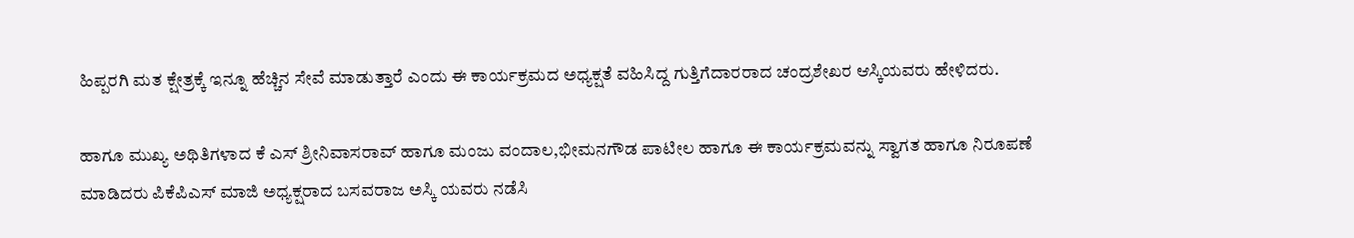ಹಿಪ್ಪರಗಿ ಮತ ಕ್ಷೇತ್ರಕ್ಕೆ ಇನ್ನೂ ಹೆಚ್ಚಿನ ಸೇವೆ ಮಾಡುತ್ತಾರೆ ಎಂದು ಈ ಕಾರ್ಯಕ್ರಮದ ಅಧ್ಯಕ್ಷತೆ ವಹಿಸಿದ್ದ ಗುತ್ತಿಗೆದಾರರಾದ ಚಂದ್ರಶೇಖರ ಆಸ್ಕಿಯವರು ಹೇಳಿದರು.

ಹಾಗೂ ಮುಖ್ಯ ಅಥಿತಿಗಳಾದ ಕೆ ಎಸ್ ಶ್ರೀನಿವಾಸರಾವ್ ಹಾಗೂ ಮಂಜು ವಂದಾಲ,ಭೀಮನಗೌಡ ಪಾಟೀಲ ಹಾಗೂ ಈ ಕಾರ್ಯಕ್ರಮವನ್ನು ಸ್ವಾಗತ ಹಾಗೂ ನಿರೂಪಣೆ ಮಾಡಿದರು ಪಿಕೆಪಿಎಸ್ ಮಾಜಿ ಅಧ್ಯಕ್ಷರಾದ ಬಸವರಾಜ ಅಸ್ಕಿ ಯವರು ನಡೆಸಿ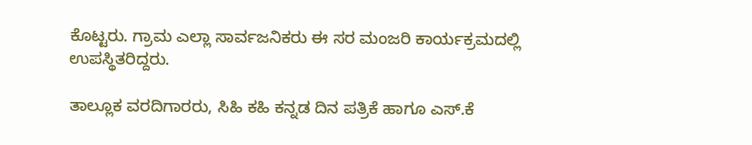ಕೊಟ್ಟರು. ಗ್ರಾಮ ಎಲ್ಲಾ ಸಾರ್ವಜನಿಕರು ಈ ಸರ ಮಂಜರಿ ಕಾರ್ಯಕ್ರಮದಲ್ಲಿ ಉಪಸ್ಥಿತರಿದ್ದರು.

ತಾಲ್ಲೂಕ ವರದಿಗಾರರು, ಸಿಹಿ ಕಹಿ ಕನ್ನಡ ದಿನ ಪತ್ರಿಕೆ ಹಾಗೂ ಎಸ್.ಕೆ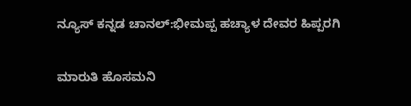ನ್ಯೂಸ್‌ ಕನ್ನಡ ಚಾನಲ್:ಭೀಮಪ್ಪ ಹಚ್ಯಾಳ ದೇವರ ಹಿಪ್ಪರಗಿ

ಮಾರುತಿ ಹೊಸಮನಿ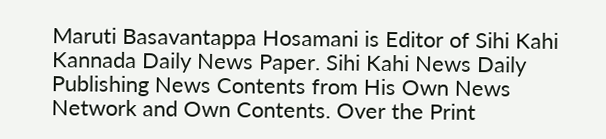Maruti Basavantappa Hosamani is Editor of Sihi Kahi Kannada Daily News Paper. Sihi Kahi News Daily Publishing News Contents from His Own News Network and Own Contents. Over the Print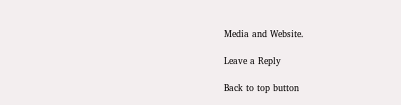Media and Website.

Leave a Reply

Back to top button